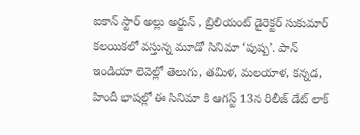ఐకాన్ స్టార్ అల్లు అర్జున్ , బ్రిలియంట్ డైరెక్టర్ సుకుమార్ కలయికలో వస్తున్న మూడో సినిమా ‘పుష్ప’. పాన్ ఇండియా లెవెల్లో తెలుగు, తమిళ, మలయాళ, కన్నడ, హిందీ భాషల్లో ఈ సినిమా కి ఆగస్ట్ 13న రిలీజ్ డేట్ లాక్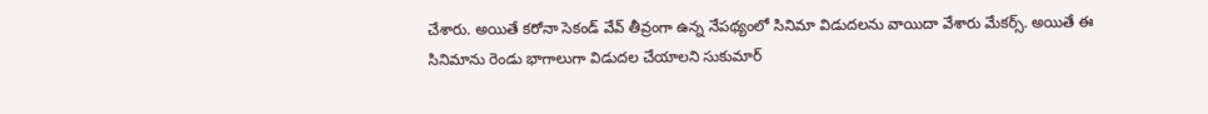చేశారు. అయితే కరోనా సెకండ్ వేవ్ తీవ్రంగా ఉన్న నేపథ్యంలో సినిమా విడుదలను వాయిదా వేశారు మేకర్స్. అయితే ఈ సినిమాను రెండు భాగాలుగా విడుదల చేయాలని సుకుమార్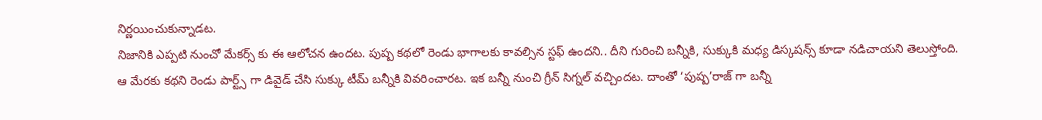నిర్ణయించుకున్నాడట.
నిజానికి ఎప్పటి నుంచో మేకర్స్ కు ఈ ఆలోచన ఉందట. పుష్ప కథలో రెండు భాగాలకు కావల్సిన స్టఫ్ ఉందని.. దీని గురించి బన్నీకి, సుక్కుకి మధ్య డిస్కషన్స్ కూడా నడిచాయని తెలుస్తోంది. ఆ మేరకు కథని రెండు పార్ట్స్ గా డివైడ్ చేసి సుక్కు టీమ్ బన్నీకి వివరించారట. ఇక బన్నీ నుంచి గ్రీన్ సిగ్నల్ వచ్చిందట. దాంతో ‘పుష్ప’రాజ్ గా బన్నీ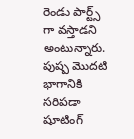రెండు పార్ట్స్ గా వస్తాడని అంటున్నారు.
పుష్ప మొదటి భాగానికి సరిపడా షూటింగ్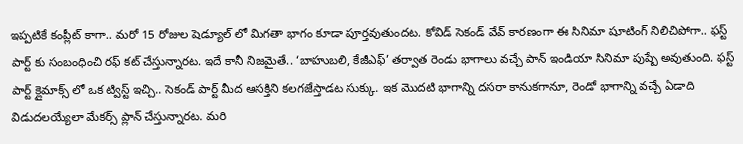ఇప్పటికే కంప్లీట్ కాగా.. మరో 15 రోజుల షెడ్యూల్ లో మిగతా భాగం కూడా పూర్తవుతుందట. కోవిడ్ సెకండ్ వేవ్ కారణంగా ఈ సినిమా షూటింగ్ నిలిచిపోగా.. ఫస్ట్ పార్ట్ కు సంబంధించి రఫ్ కట్ చేస్తున్నారట. ఇదే కానీ నిజమైతే.. ‘బాహుబలి, కేజీఎఫ్’ తర్వాత రెండు భాగాలు వచ్చే పాన్ ఇండియా సినిమా పుష్పే అవుతుంది. ఫస్ట్ పార్ట్ క్లైమాక్స్ లో ఒక ట్విస్ట్ ఇచ్చి.. సెకండ్ పార్ట్ మీద ఆసక్తిని కలగజేస్తాడట సుక్కు. ఇక మొదటి భాగాన్ని దసరా కానుకగానూ, రెండో భాగాన్ని వచ్చే ఏడాది విడుదలయ్యేలా మేకర్స్ ప్లాన్ చేస్తున్నారట. మరి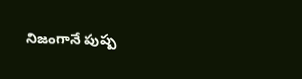నిజంగానే పుష్ప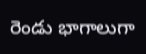రెండు భాగాలుగా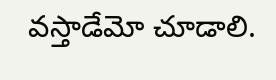వస్తాడేమో చూడాలి.